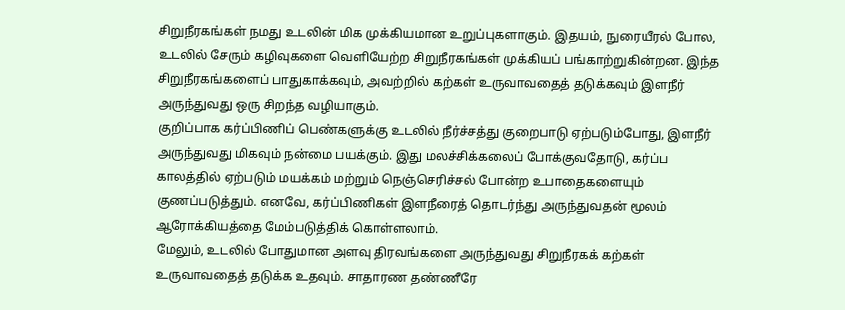சிறுநீரகங்கள் நமது உடலின் மிக முக்கியமான உறுப்புகளாகும். இதயம், நுரையீரல் போல, உடலில் சேரும் கழிவுகளை வெளியேற்ற சிறுநீரகங்கள் முக்கியப் பங்காற்றுகின்றன. இந்த சிறுநீரகங்களைப் பாதுகாக்கவும், அவற்றில் கற்கள் உருவாவதைத் தடுக்கவும் இளநீர் அருந்துவது ஒரு சிறந்த வழியாகும்.
குறிப்பாக கர்ப்பிணிப் பெண்களுக்கு உடலில் நீர்ச்சத்து குறைபாடு ஏற்படும்போது, இளநீர் அருந்துவது மிகவும் நன்மை பயக்கும். இது மலச்சிக்கலைப் போக்குவதோடு, கர்ப்ப காலத்தில் ஏற்படும் மயக்கம் மற்றும் நெஞ்செரிச்சல் போன்ற உபாதைகளையும் குணப்படுத்தும். எனவே, கர்ப்பிணிகள் இளநீரைத் தொடர்ந்து அருந்துவதன் மூலம் ஆரோக்கியத்தை மேம்படுத்திக் கொள்ளலாம்.
மேலும், உடலில் போதுமான அளவு திரவங்களை அருந்துவது சிறுநீரகக் கற்கள் உருவாவதைத் தடுக்க உதவும். சாதாரண தண்ணீரே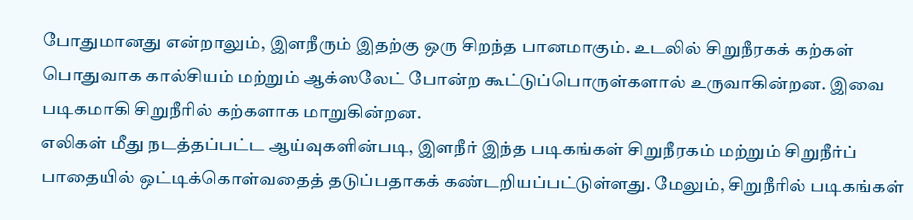போதுமானது என்றாலும், இளநீரும் இதற்கு ஒரு சிறந்த பானமாகும். உடலில் சிறுநீரகக் கற்கள் பொதுவாக கால்சியம் மற்றும் ஆக்ஸலேட் போன்ற கூட்டுப்பொருள்களால் உருவாகின்றன. இவை படிகமாகி சிறுநீரில் கற்களாக மாறுகின்றன.
எலிகள் மீது நடத்தப்பட்ட ஆய்வுகளின்படி, இளநீர் இந்த படிகங்கள் சிறுநீரகம் மற்றும் சிறுநீர்ப் பாதையில் ஒட்டிக்கொள்வதைத் தடுப்பதாகக் கண்டறியப்பட்டுள்ளது. மேலும், சிறுநீரில் படிகங்கள்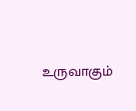உருவாகும்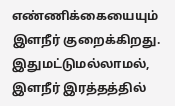எண்ணிக்கையையும் இளநீர் குறைக்கிறது. இதுமட்டுமல்லாமல், இளநீர் இரத்தத்தில்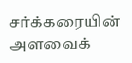சர்க்கரையின் அளவைக்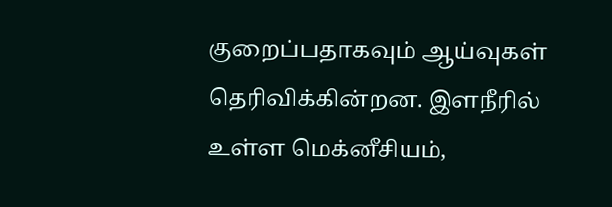குறைப்பதாகவும் ஆய்வுகள் தெரிவிக்கின்றன. இளநீரில் உள்ள மெக்னீசியம்,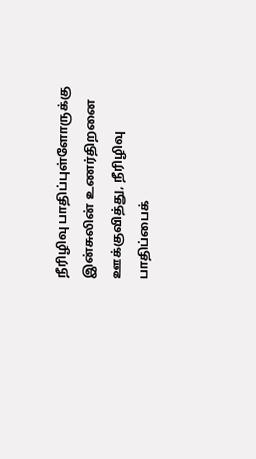நீரிழிவு பாதிப்புள்ளோருக்கு இன்சுலின் உணர்திறனை ஊக்குவித்து, நீரிழிவு பாதிப்பைக்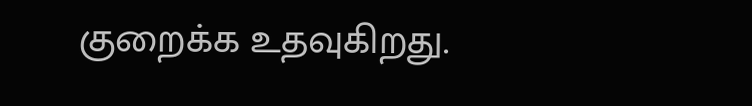குறைக்க உதவுகிறது.